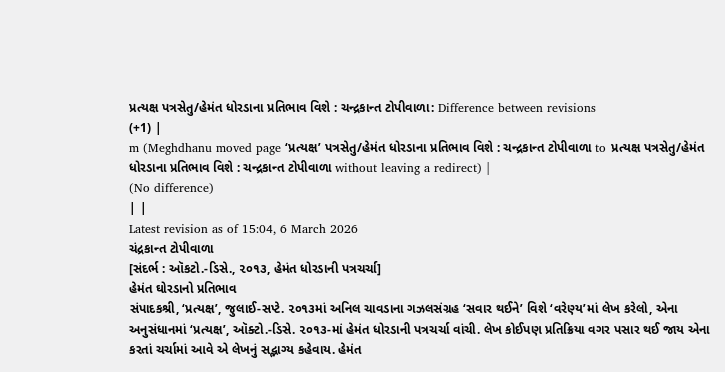પ્રત્યક્ષ પત્રસેતુ/હેમંત ધોરડાના પ્રતિભાવ વિશે : ચન્દ્રકાન્ત ટોપીવાળા: Difference between revisions
(+1) |
m (Meghdhanu moved page ‘પ્રત્યક્ષ’ પત્રસેતુ/હેમંત ધોરડાના પ્રતિભાવ વિશે : ચન્દ્રકાન્ત ટોપીવાળા to પ્રત્યક્ષ પત્રસેતુ/હેમંત ધોરડાના પ્રતિભાવ વિશે : ચન્દ્રકાન્ત ટોપીવાળા without leaving a redirect) |
(No difference)
| |
Latest revision as of 15:04, 6 March 2026
ચંદ્રકાન્ત ટોપીવાળા
[સંદર્ભ : ઑકટો.-ડિસે., ૨૦૧૩, હેમંત ધોરડાની પત્રચર્ચા]
હેમંત ઘોરડાનો પ્રતિભાવ
સંપાદકશ્રી, ‘પ્રત્યક્ષ’, જુલાઈ-સપ્ટે. ૨૦૧૩માં અનિલ ચાવડાના ગઝલસંગ્રહ ‘સવાર થઈને’ વિશે ‘વરેણ્ય’માં લેખ કરેલો, એના અનુસંધાનમાં ‘પ્રત્યક્ષ’, ઑક્ટો.-ડિસે. ૨૦૧૩-માં હેમંત ધોરડાની પત્રચર્ચા વાંચી. લેખ કોઈપણ પ્રતિક્રિયા વગર પસાર થઈ જાય એના કરતાં ચર્ચામાં આવે એ લેખનું સદ્ભાગ્ય કહેવાય. હેમંત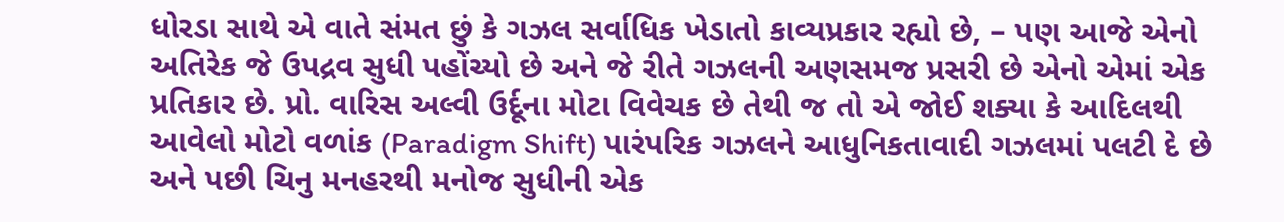ધોરડા સાથે એ વાતે સંમત છું કે ગઝલ સર્વાધિક ખેડાતો કાવ્યપ્રકાર રહ્યો છે, – પણ આજે એનો અતિરેક જે ઉપદ્રવ સુધી પહોંચ્યો છે અને જે રીતે ગઝલની અણસમજ પ્રસરી છે એનો એમાં એક પ્રતિકાર છે. પ્રો. વારિસ અલ્વી ઉર્દૂના મોટા વિવેચક છે તેથી જ તો એ જોઈ શક્યા કે આદિલથી આવેલો મોટો વળાંક (Paradigm Shift) પારંપરિક ગઝલને આધુનિકતાવાદી ગઝલમાં પલટી દે છે અને પછી ચિનુ મનહરથી મનોજ સુધીની એક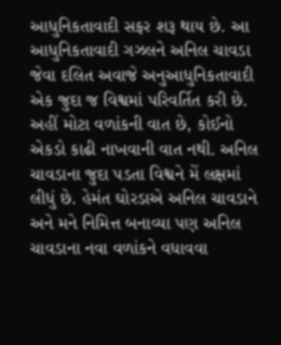આધુનિકતાવાદી સફર શરૂ થાય છે. આ આધુનિકતાવાદી ગઝલને અનિલ ચાવડા જેવા દલિત અવાજે અનુઆધુનિકતાવાદી એક જુદા જ વિશ્વમાં પરિવર્તિત કરી છે. અહીં મોટા વળાંકની વાત છે, કોઈનો એકડો કાઢી નાખવાની વાત નથી. અનિલ ચાવડાના જુદા પડતા વિશ્વને મેં લક્ષમાં લીધું છે. હેમંત ઘોરડાએ અનિલ ચાવડાને અને મને નિમિત્ત બનાવ્યા પણ અનિલ ચાવડાના નવા વળાંકને વધાવવા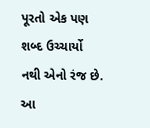પૂરતો એક પણ શબ્દ ઉચ્ચાર્યો નથી એનો રંજ છે. આ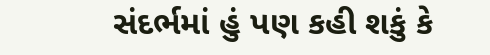સંદર્ભમાં હું પણ કહી શકું કે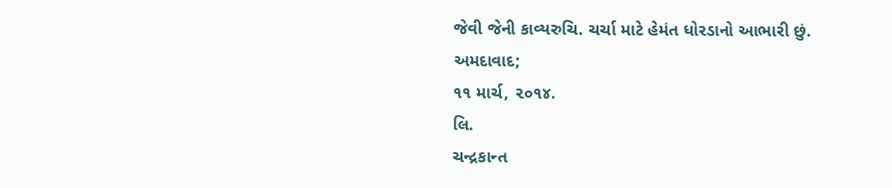જેવી જેની કાવ્યરુચિ. ચર્ચા માટે હેમંત ધોરડાનો આભારી છું.
અમદાવાદ;
૧૧ માર્ચ, ૨૦૧૪.
લિ.
ચન્દ્રકાન્ત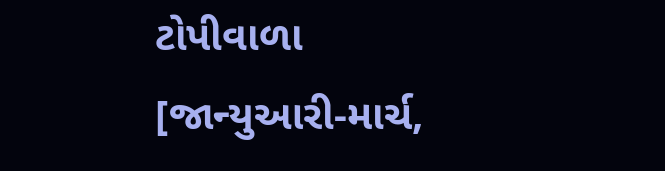ટોપીવાળા
[જાન્યુઆરી-માર્ચ,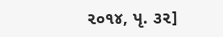૨૦૧૪, પૃ. ૩૨]